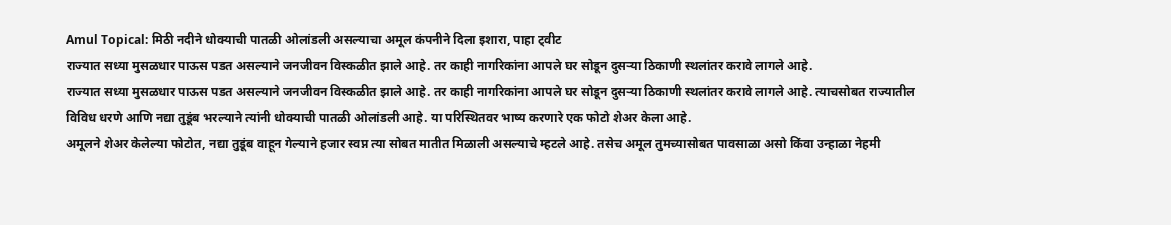Amul Topical: मिठी नदीने धोक्याची पातळी ओलांडली असल्याचा अमूल कंपनीने दिला इशारा, पाहा ट्वीट
राज्यात सध्या मुसळधार पाऊस पडत असल्याने जनजीवन विस्कळीत झाले आहे. तर काही नागरिकांना आपले घर सोडून दुसऱ्या ठिकाणी स्थलांतर करावे लागले आहे.
राज्यात सध्या मुसळधार पाऊस पडत असल्याने जनजीवन विस्कळीत झाले आहे. तर काही नागरिकांना आपले घर सोडून दुसऱ्या ठिकाणी स्थलांतर करावे लागले आहे. त्याचसोबत राज्यातील विविध धरणे आणि नद्या तुडूंब भरल्याने त्यांनी धोक्याची पातळी ओलांडली आहे. या परिस्थितवर भाष्य करणारे एक फोटो शेअर केला आहे.
अमूलने शेअर केलेल्या फोटोत, नद्या तुडूंब वाहून गेल्याने हजार स्वप्न त्या सोबत मातीत मिळाली असल्याचे म्हटले आहे. तसेच अमूल तुमच्यासोबत पावसाळा असो किंवा उन्हाळा नेहमी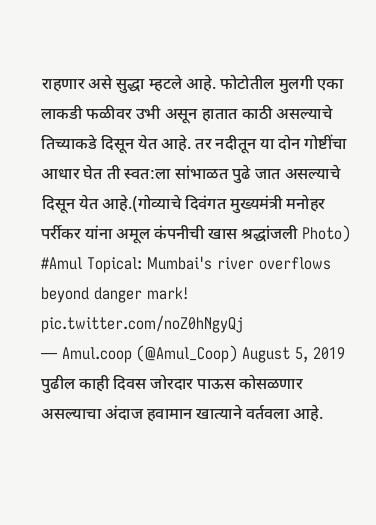राहणार असे सुद्धा म्हटले आहे. फोटोतील मुलगी एका लाकडी फळीवर उभी असून हातात काठी असल्याचे तिच्याकडे दिसून येत आहे. तर नदीतून या दोन गोष्टींचा आधार घेत ती स्वत:ला सांभाळत पुढे जात असल्याचे दिसून येत आहे.(गोव्याचे दिवंगत मुख्यमंत्री मनोहर पर्रीकर यांना अमूल कंपनीची खास श्रद्धांजली Photo)
#Amul Topical: Mumbai's river overflows beyond danger mark! pic.twitter.com/noZ0hNgyQj
— Amul.coop (@Amul_Coop) August 5, 2019
पुढील काही दिवस जोरदार पाऊस कोसळणार असल्याचा अंदाज हवामान खात्याने वर्तवला आहे.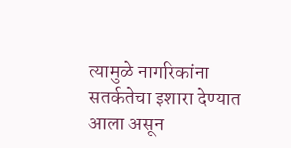त्यामुळे नागरिकांना सतर्कतेचा इशारा देण्यात आला असून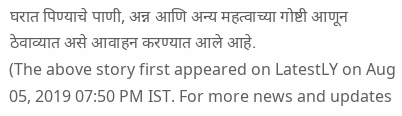घरात पिण्याचे पाणी, अन्न आणि अन्य महत्वाच्या गोष्टी आणून ठेवाव्यात असे आवाहन करण्यात आले आहे.
(The above story first appeared on LatestLY on Aug 05, 2019 07:50 PM IST. For more news and updates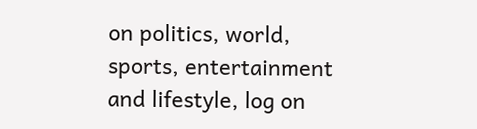on politics, world, sports, entertainment and lifestyle, log on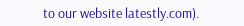to our website latestly.com).